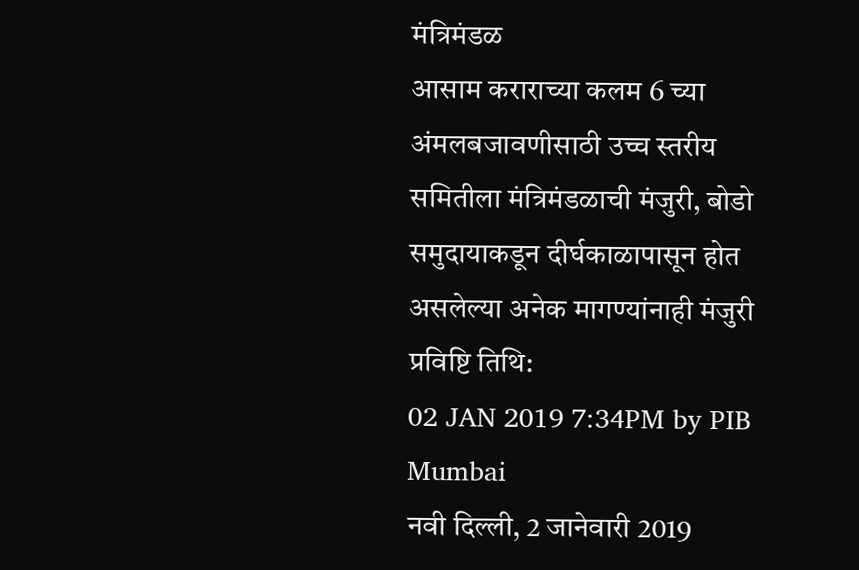मंत्रिमंडळ
आसाम कराराच्या कलम 6 च्या अंमलबजावणीसाठी उच्च स्तरीय समितीला मंत्रिमंडळाची मंजुरी, बोडो समुदायाकडून दीर्घकाळापासून होत असलेल्या अनेक मागण्यांनाही मंजुरी
प्रविष्टि तिथि:
02 JAN 2019 7:34PM by PIB Mumbai
नवी दिल्ली, 2 जानेवारी 2019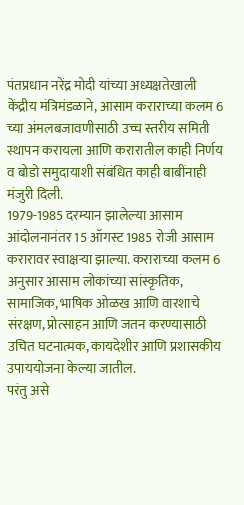पंतप्रधान नरेंद्र मोदी यांच्या अध्यक्षतेखाली केंद्रीय मंत्रिमंडळाने, आसाम कराराच्या कलम 6 च्या अंमलबजावणीसाठी उच्च स्तरीय समिती स्थापन करायला आणि करारातील काही निर्णय व बोडो समुदायाशी संबंधित काही बाबींनाही मंजुरी दिली.
1979-1985 दरम्यान झालेल्या आसाम आंदोलनानंतर 15 ऑगस्ट 1985 रोजी आसाम करारावर स्वाक्षऱ्या झाल्या. कराराच्या कलम 6 अनुसार आसाम लोकांच्या सांस्कृतिक, सामाजिक, भाषिक ओळख आणि वारशाचे संरक्षण, प्रोत्साहन आणि जतन करण्यासाठी उचित घटनात्मक, कायदेशीर आणि प्रशासकीय उपाययोजना केल्या जातील.
परंतु असे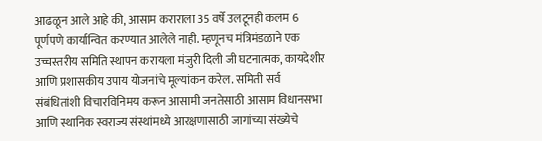आढळून आले आहे की, आसाम कराराला 35 वर्षे उलटूनही कलम 6 पूर्णपणे कार्यान्वित करण्यात आलेले नाही. म्हणूनच मंत्रिमंडळाने एक उच्चस्तरीय समिति स्थापन करायला मंजुरी दिली जी घटनात्मक, कायदेशीर आणि प्रशासकीय उपाय योजनांचे मूल्यांकन करेल. समिती सर्व संबंधितांशी विचारविनिमय करून आसामी जनतेसाठी आसाम विधानसभा आणि स्थानिक स्वराज्य संस्थांमध्ये आरक्षणासाठी जागांच्या संख्येचे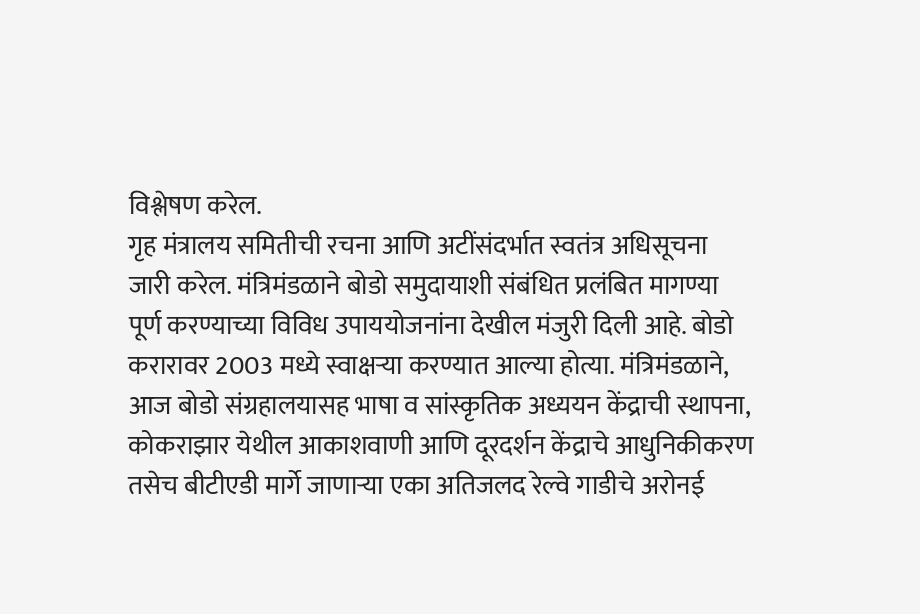विश्लेषण करेल.
गृह मंत्रालय समितीची रचना आणि अटींसंदर्भात स्वतंत्र अधिसूचना जारी करेल. मंत्रिमंडळाने बोडो समुदायाशी संबंधित प्रलंबित मागण्या पूर्ण करण्याच्या विविध उपाययोजनांना देखील मंजुरी दिली आहे. बोडो करारावर 2003 मध्ये स्वाक्षऱ्या करण्यात आल्या होत्या. मंत्रिमंडळाने, आज बोडो संग्रहालयासह भाषा व सांस्कृतिक अध्ययन केंद्राची स्थापना, कोकराझार येथील आकाशवाणी आणि दूरदर्शन केंद्राचे आधुनिकीकरण तसेच बीटीएडी मार्गे जाणाऱ्या एका अतिजलद रेल्वे गाडीचे अरोनई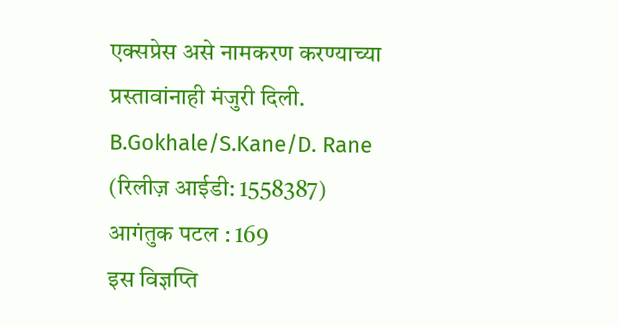एक्सप्रेस असे नामकरण करण्याच्या प्रस्तावांनाही मंजुरी दिली.
B.Gokhale/S.Kane/D. Rane
(रिलीज़ आईडी: 1558387)
आगंतुक पटल : 169
इस विज्ञप्ति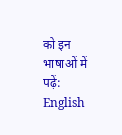को इन भाषाओं में पढ़ें:
English